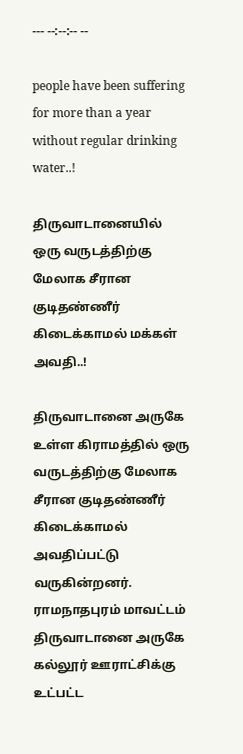--- --:--:-- --

people have been suffering for more than a year without regular drinking water..!

திருவாடானையில் ஒரு வருடத்திற்கு மேலாக சீரான குடிதண்ணீர் கிடைக்காமல் மக்கள் அவதி..!

திருவாடானை அருகே உள்ள கிராமத்தில் ஒரு வருடத்திற்கு மேலாக சீரான குடிதண்ணீர் கிடைக்காமல் அவதிப்பட்டு வருகின்றனர். ராமநாதபுரம் மாவட்டம் திருவாடானை அருகே கல்லூர் ஊராட்சிக்கு உட்பட்ட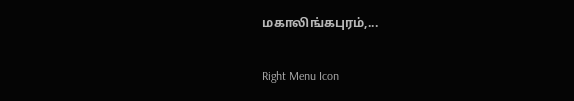மகாலிங்கபுரம்,...

Right Menu Icon